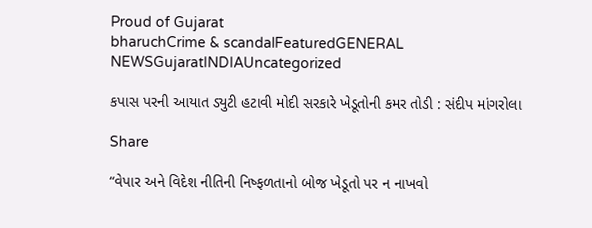Proud of Gujarat
bharuchCrime & scandalFeaturedGENERAL NEWSGujaratINDIAUncategorized

કપાસ પરની આયાત ડ્યુટી હટાવી મોદી સરકારે ખેડૂતોની કમર તોડી : સંદીપ માંગરોલા

Share

“વેપાર અને વિદેશ નીતિની નિષ્ફળતાનો બોજ ખેડૂતો પર ન નાખવો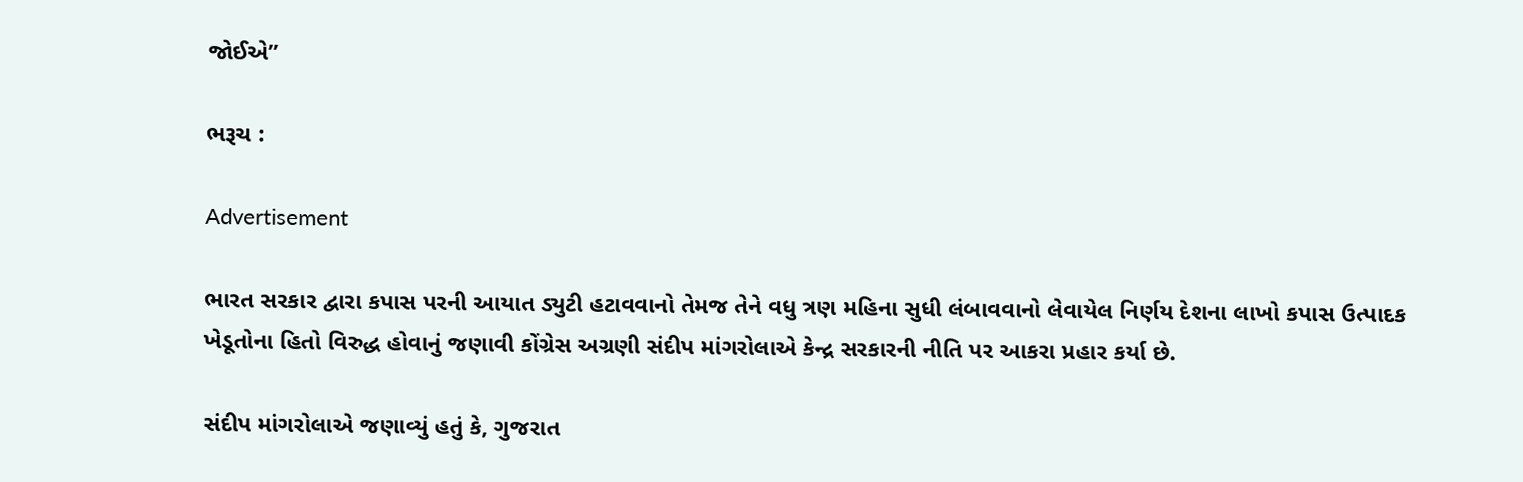જોઈએ”

ભરૂચ :

Advertisement

ભારત સરકાર દ્વારા કપાસ પરની આયાત ડ્યુટી હટાવવાનો તેમજ તેને વધુ ત્રણ મહિના સુધી લંબાવવાનો લેવાયેલ નિર્ણય દેશના લાખો કપાસ ઉત્પાદક ખેડૂતોના હિતો વિરુદ્ધ હોવાનું જણાવી કોંગ્રેસ અગ્રણી સંદીપ માંગરોલાએ કેન્દ્ર સરકારની નીતિ પર આકરા પ્રહાર કર્યા છે.

સંદીપ માંગરોલાએ જણાવ્યું હતું કે, ગુજરાત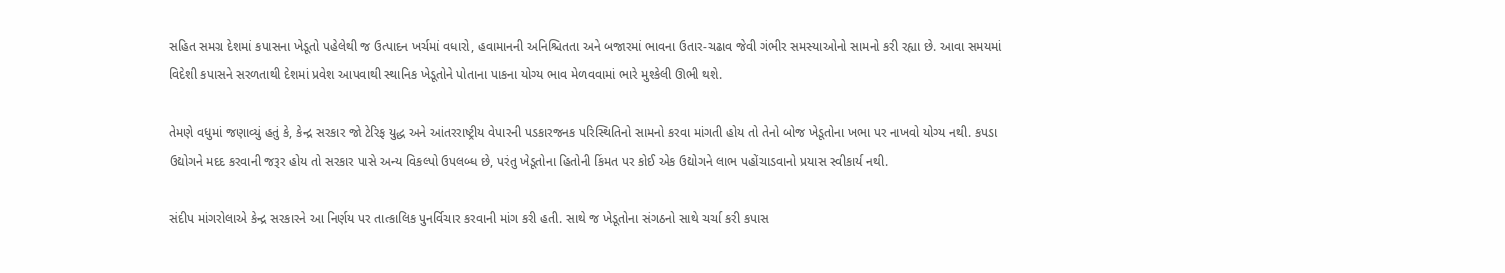સહિત સમગ્ર દેશમાં કપાસના ખેડૂતો પહેલેથી જ ઉત્પાદન ખર્ચમાં વધારો, હવામાનની અનિશ્ચિતતા અને બજારમાં ભાવના ઉતાર-ચઢાવ જેવી ગંભીર સમસ્યાઓનો સામનો કરી રહ્યા છે. આવા સમયમાં વિદેશી કપાસને સરળતાથી દેશમાં પ્રવેશ આપવાથી સ્થાનિક ખેડૂતોને પોતાના પાકના યોગ્ય ભાવ મેળવવામાં ભારે મુશ્કેલી ઊભી થશે.

તેમણે વધુમાં જણાવ્યું હતું કે, કેન્દ્ર સરકાર જો ટેરિફ યુદ્ધ અને આંતરરાષ્ટ્રીય વેપારની પડકારજનક પરિસ્થિતિનો સામનો કરવા માંગતી હોય તો તેનો બોજ ખેડૂતોના ખભા પર નાખવો યોગ્ય નથી. કપડા ઉદ્યોગને મદદ કરવાની જરૂર હોય તો સરકાર પાસે અન્ય વિકલ્પો ઉપલબ્ધ છે, પરંતુ ખેડૂતોના હિતોની કિંમત પર કોઈ એક ઉદ્યોગને લાભ પહોંચાડવાનો પ્રયાસ સ્વીકાર્ય નથી.

સંદીપ માંગરોલાએ કેન્દ્ર સરકારને આ નિર્ણય પર તાત્કાલિક પુનર્વિચાર કરવાની માંગ કરી હતી. સાથે જ ખેડૂતોના સંગઠનો સાથે ચર્ચા કરી કપાસ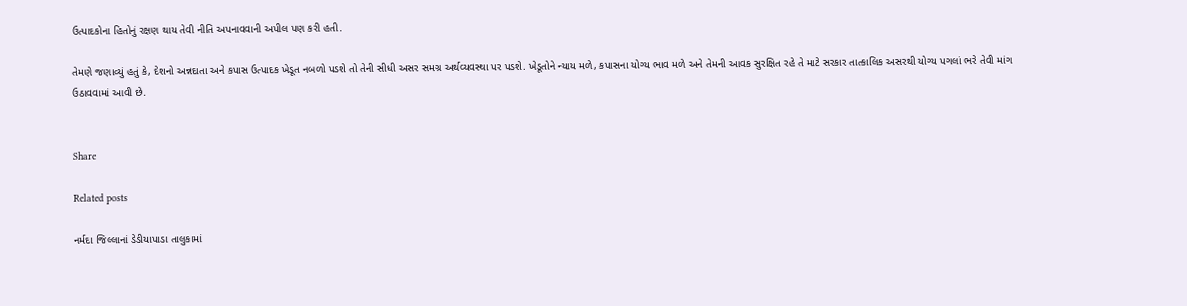ઉત્પાદકોના હિતોનું રક્ષણ થાય તેવી નીતિ અપનાવવાની અપીલ પણ કરી હતી.

તેમણે જણાવ્યું હતું કે, દેશનો અન્નદાતા અને કપાસ ઉત્પાદક ખેડૂત નબળો પડશે તો તેની સીધી અસર સમગ્ર અર્થવ્યવસ્થા પર પડશે. ખેડૂતોને ન્યાય મળે, કપાસના યોગ્ય ભાવ મળે અને તેમની આવક સુરક્ષિત રહે તે માટે સરકાર તાત્કાલિક અસરથી યોગ્ય પગલાં ભરે તેવી માંગ ઉઠાવવામાં આવી છે.


Share

Related posts

નર્મદા જિલ્લાનાં ડેડીયાપાડા તાલુકામાં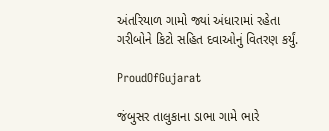અંતરિયાળ ગામો જ્યાં અંધારામાં રહેતા ગરીબોને કિટો સહિત દવાઓનું વિતરણ કર્યું.

ProudOfGujarat

જંબુસર તાલુકાના ડાભા ગામે ભારે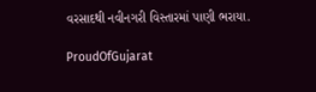વરસાદથી નવીનગરી વિસ્તારમાં પાણી ભરાયા.

ProudOfGujarat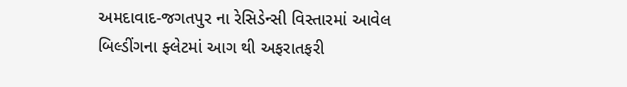અમદાવાદ-જગતપુર ના રેસિડેન્સી વિસ્તારમાં આવેલ બિલ્ડીંગના ફ્લેટમાં આગ થી અફરાતફરી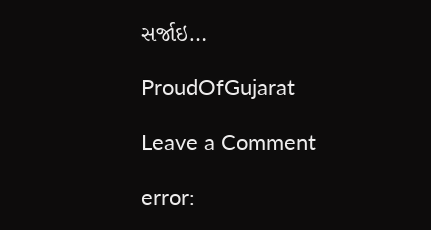સર્જાઇ…

ProudOfGujarat

Leave a Comment

error: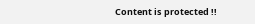Content is protected !!